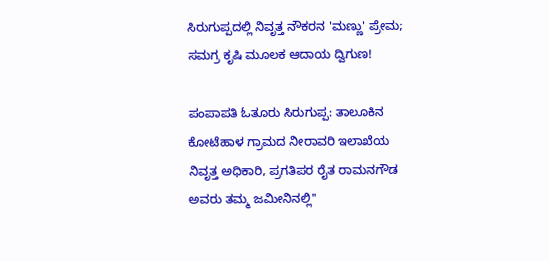ಸಿರುಗುಪ್ಪದಲ್ಲಿ ನಿವೃತ್ತ ನೌಕರನ 'ಮಣ್ಣು' ಪ್ರೇಮ; ಸಮಗ್ರ ಕೃಷಿ ಮೂಲಕ ಆದಾಯ ದ್ವಿಗುಣ!

ಪಂಪಾಪತಿ ಓತೂರು ಸಿರುಗುಪ್ಪ: ತಾಲೂಕಿನ ಕೋಟೆಹಾಳ ಗ್ರಾಮದ ನೀರಾವರಿ ಇಲಾಖೆಯ ನಿವೃತ್ತ ಅಧಿಕಾರಿ, ಪ್ರಗತಿಪರ ರೈತ ರಾಮನಗೌಡ ಅವರು ತಮ್ಮ ಜಮೀನಿನಲ್ಲಿ''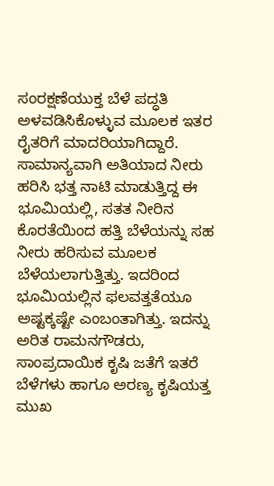ಸಂರಕ್ಷಣೆಯುಕ್ತ ಬೆಳೆ ಪದ್ಧತಿ ಅಳವಡಿಸಿಕೊಳ್ಳುವ ಮೂಲಕ ಇತರ ರೈತರಿಗೆ ಮಾದರಿಯಾಗಿದ್ದಾರೆ. ಸಾಮಾನ್ಯವಾಗಿ ಅತಿಯಾದ ನೀರು ಹರಿಸಿ ಭತ್ತ ನಾಟಿ ಮಾಡುತ್ತಿದ್ದ ಈ ಭೂಮಿಯಲ್ಲಿ, ಸತತ ನೀರಿನ ಕೊರತೆಯಿಂದ ಹತ್ತಿ ಬೆಳೆಯನ್ನು ಸಹ ನೀರು ಹರಿಸುವ ಮೂಲಕ ಬೆಳೆಯಲಾಗುತ್ತಿತ್ತು. ಇದರಿಂದ ಭೂಮಿಯಲ್ಲಿನ ಫಲವತ್ತತೆಯೂ ಅಷ್ಟಕ್ಕಷ್ಟೇ ಎಂಬಂತಾಗಿತ್ತು. ಇದನ್ನು ಅರಿತ ರಾಮನಗೌಡರು, ಸಾಂಪ್ರದಾಯಿಕ ಕೃಷಿ ಜತೆಗೆ ಇತರೆ ಬೆಳೆಗಳು ಹಾಗೂ ಅರಣ್ಯ ಕೃಷಿಯತ್ತ ಮುಖ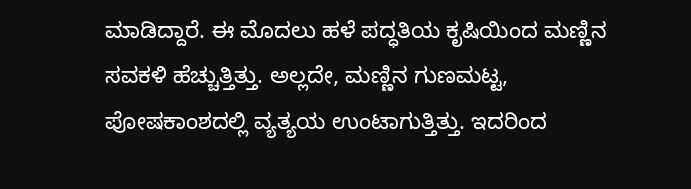ಮಾಡಿದ್ದಾರೆ. ಈ ಮೊದಲು ಹಳೆ ಪದ್ಧತಿಯ ಕೃಷಿಯಿಂದ ಮಣ್ಣಿನ ಸವಕಳಿ ಹೆಚ್ಚುತ್ತಿತ್ತು. ಅಲ್ಲದೇ, ಮಣ್ಣಿನ ಗುಣಮಟ್ಟ, ಪೋಷಕಾಂಶದಲ್ಲಿ ವ್ಯತ್ಯಯ ಉಂಟಾಗುತ್ತಿತ್ತು. ಇದರಿಂದ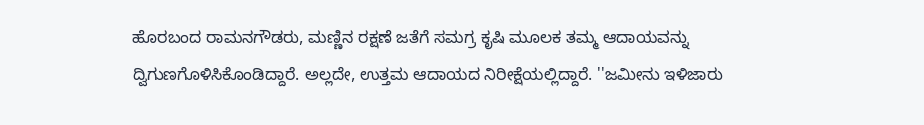ಹೊರಬಂದ ರಾಮನಗೌಡರು, ಮಣ್ಣಿನ ರಕ್ಷಣೆ ಜತೆಗೆ ಸಮಗ್ರ ಕೃಷಿ ಮೂಲಕ ತಮ್ಮ ಆದಾಯವನ್ನು ದ್ವಿಗುಣಗೊಳಿಸಿಕೊಂಡಿದ್ದಾರೆ. ಅಲ್ಲದೇ, ಉತ್ತಮ ಆದಾಯದ ನಿರೀಕ್ಷೆಯಲ್ಲಿದ್ದಾರೆ. ''ಜಮೀನು ಇಳಿಜಾರು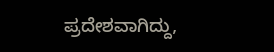ಪ್ರದೇಶವಾಗಿದ್ದು,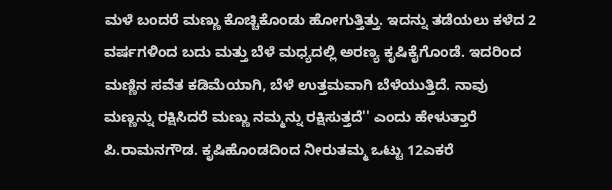ಮಳೆ ಬಂದರೆ ಮಣ್ಣು ಕೊಚ್ಚಿಕೊಂಡು ಹೋಗುತ್ತಿತ್ತು. ಇದನ್ನು ತಡೆಯಲು ಕಳೆದ 2 ವರ್ಷಗಳಿಂದ ಬದು ಮತ್ತು ಬೆಳೆ ಮಧ್ಯದಲ್ಲಿ ಅರಣ್ಯ ಕೃಷಿಕೈಗೊಂಡೆ. ಇದರಿಂದ ಮಣ್ಣಿನ ಸವೆತ ಕಡಿಮೆಯಾಗಿ, ಬೆಳೆ ಉತ್ತಮವಾಗಿ ಬೆಳೆಯುತ್ತಿದೆ. ನಾವು ಮಣ್ಣನ್ನು ರಕ್ಷಿಸಿದರೆ ಮಣ್ಣು ನಮ್ಮನ್ನು ರಕ್ಷಿಸುತ್ತದೆ'' ಎಂದು ಹೇಳುತ್ತಾರೆ ಪಿ.ರಾಮನಗೌಡ. ಕೃಷಿಹೊಂಡದಿಂದ ನೀರುತಮ್ಮ ಒಟ್ಟು 12ಎಕರೆ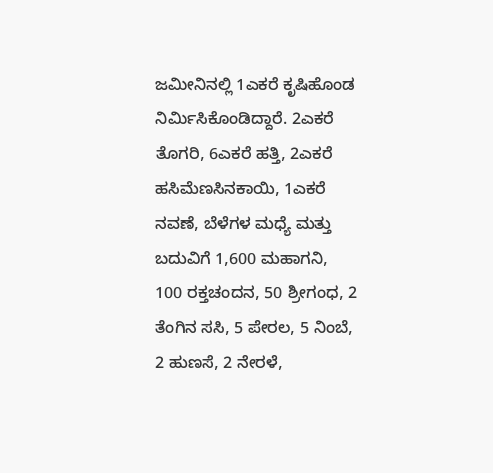ಜಮೀನಿನಲ್ಲಿ 1ಎಕರೆ ಕೃಷಿಹೊಂಡ ನಿರ್ಮಿಸಿಕೊಂಡಿದ್ದಾರೆ. 2ಎಕರೆ ತೊಗರಿ, 6ಎಕರೆ ಹತ್ತಿ, 2ಎಕರೆ ಹಸಿಮೆಣಸಿನಕಾಯಿ, 1ಎಕರೆ ನವಣೆ, ಬೆಳೆಗಳ ಮಧ್ಯೆ ಮತ್ತು ಬದುವಿಗೆ 1,600 ಮಹಾಗನಿ, 100 ರಕ್ತಚಂದನ, 50 ಶ್ರೀಗಂಧ, 2 ತೆಂಗಿನ ಸಸಿ, 5 ಪೇರಲ, 5 ನಿಂಬೆ, 2 ಹುಣಸೆ, 2 ನೇರಳೆ,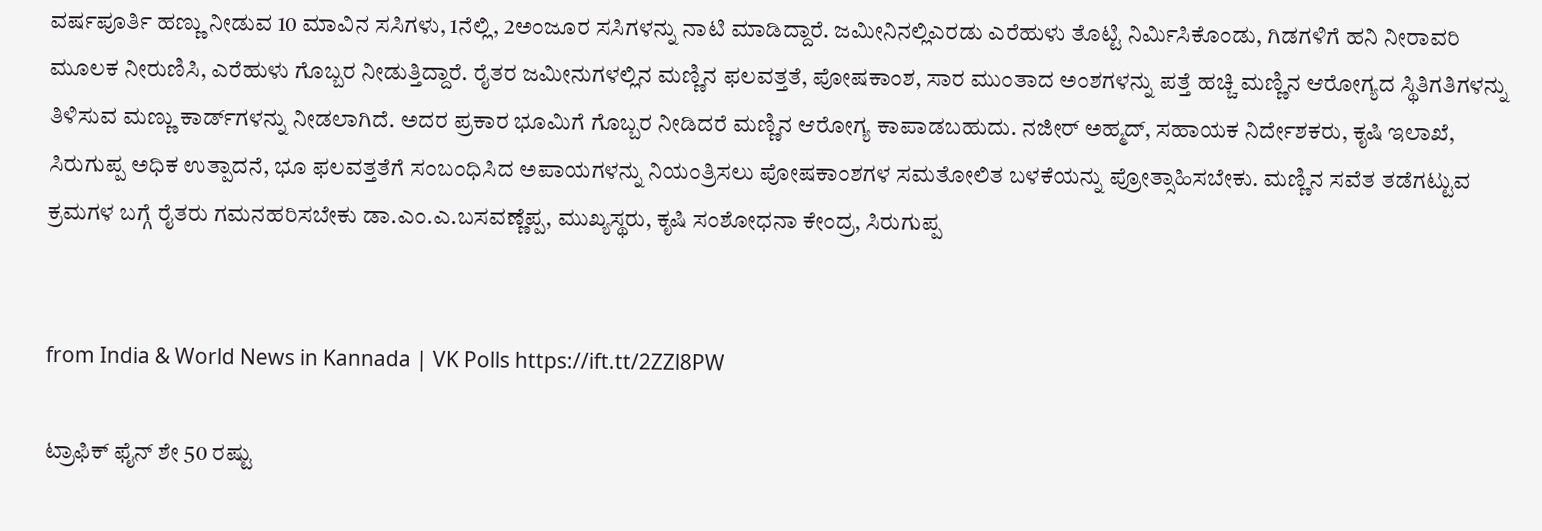ವರ್ಷಪೂರ್ತಿ ಹಣ್ಣು ನೀಡುವ 10 ಮಾವಿನ ಸಸಿಗಳು, 1ನೆಲ್ಲಿ, 2ಅಂಜೂರ ಸಸಿಗಳನ್ನು ನಾಟಿ ಮಾಡಿದ್ದಾರೆ. ಜಮೀನಿನಲ್ಲಿಎರಡು ಎರೆಹುಳು ತೊಟ್ಟಿ ನಿರ್ಮಿಸಿಕೊಂಡು, ಗಿಡಗಳಿಗೆ ಹನಿ ನೀರಾವರಿ ಮೂಲಕ ನೀರುಣಿಸಿ, ಎರೆಹುಳು ಗೊಬ್ಬರ ನೀಡುತ್ತಿದ್ದಾರೆ. ರೈತರ ಜಮೀನುಗಳಲ್ಲಿನ ಮಣ್ಣಿನ ಫಲವತ್ತತೆ, ಪೋಷಕಾಂಶ, ಸಾರ ಮುಂತಾದ ಅಂಶಗಳನ್ನು ಪತ್ತೆ ಹಚ್ಚಿ ಮಣ್ಣಿನ ಆರೋಗ್ಯದ ಸ್ಥಿತಿಗತಿಗಳನ್ನು ತಿಳಿಸುವ ಮಣ್ಣು ಕಾರ್ಡ್‌ಗಳನ್ನು ನೀಡಲಾಗಿದೆ. ಅದರ ಪ್ರಕಾರ ಭೂಮಿಗೆ ಗೊಬ್ಬರ ನೀಡಿದರೆ ಮಣ್ಣಿನ ಆರೋಗ್ಯ ಕಾಪಾಡಬಹುದು. ನಜೀರ್‌ ಅಹ್ಮದ್‌, ಸಹಾಯಕ ನಿರ್ದೇಶಕರು, ಕೃಷಿ ಇಲಾಖೆ, ಸಿರುಗುಪ್ಪ ಅಧಿಕ ಉತ್ಪಾದನೆ, ಭೂ ಫಲವತ್ತತೆಗೆ ಸಂಬಂಧಿಸಿದ ಅಪಾಯಗಳನ್ನು ನಿಯಂತ್ರಿಸಲು ಪೋಷಕಾಂಶಗಳ ಸಮತೋಲಿತ ಬಳಕೆಯನ್ನು ಪ್ರೋತ್ಸಾಹಿಸಬೇಕು. ಮಣ್ಣಿನ ಸವೆತ ತಡೆಗಟ್ಟುವ ಕ್ರಮಗಳ ಬಗ್ಗೆ ರೈತರು ಗಮನಹರಿಸಬೇಕು ಡಾ.ಎಂ.ಎ.ಬಸವಣ್ಣೆಪ್ಪ, ಮುಖ್ಯಸ್ಥರು, ಕೃಷಿ ಸಂಶೋಧನಾ ಕೇಂದ್ರ, ಸಿರುಗುಪ್ಪ


from India & World News in Kannada | VK Polls https://ift.tt/2ZZl8PW

ಟ್ರಾಫಿಕ್‌ ಫೈನ್‌ ಶೇ 50 ರಷ್ಟು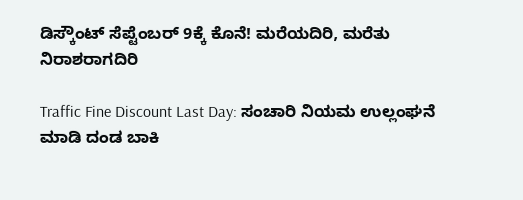ಡಿಸ್ಕೌಂಟ್‌ ಸೆಪ್ಟೆಂಬರ್‌ 9ಕ್ಕೆ ಕೊನೆ! ಮರೆಯದಿರಿ, ಮರೆತು ನಿರಾಶರಾಗದಿರಿ

Traffic Fine Discount Last Day: ಸಂಚಾರಿ ನಿಯಮ ಉಲ್ಲಂಘನೆ ಮಾಡಿ ದಂಡ ಬಾಕಿ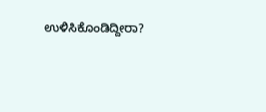ಉಳಿಸಿಕೊಂಡಿದ್ದೀರಾ?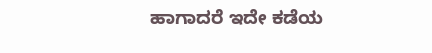ಹಾಗಾದರೆ ಇದೇ ಕಡೆಯ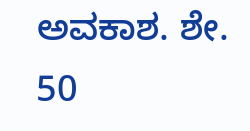ಅವಕಾಶ. ಶೇ. 50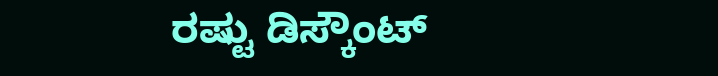ರಷ್ಟು ಡಿಸ್ಕೌಂಟ್‌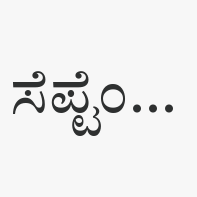ಸೆಪ್ಟೆಂ...